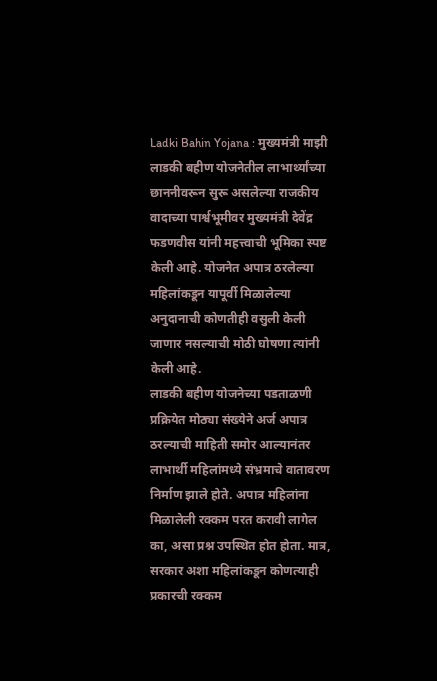Ladki Bahin Yojana : मुख्यमंत्री माझी लाडकी बहीण योजनेतील लाभार्थ्यांच्या छाननीवरून सुरू असलेल्या राजकीय वादाच्या पार्श्वभूमीवर मुख्यमंत्री देवेंद्र फडणवीस यांनी महत्त्वाची भूमिका स्पष्ट केली आहे. योजनेत अपात्र ठरलेल्या महिलांकडून यापूर्वी मिळालेल्या अनुदानाची कोणतीही वसुली केली जाणार नसल्याची मोठी घोषणा त्यांनी केली आहे.
लाडकी बहीण योजनेच्या पडताळणी प्रक्रियेत मोठ्या संख्येने अर्ज अपात्र ठरल्याची माहिती समोर आल्यानंतर लाभार्थी महिलांमध्ये संभ्रमाचे वातावरण निर्माण झाले होते. अपात्र महिलांना मिळालेली रक्कम परत करावी लागेल का, असा प्रश्न उपस्थित होत होता. मात्र, सरकार अशा महिलांकडून कोणत्याही प्रकारची रक्कम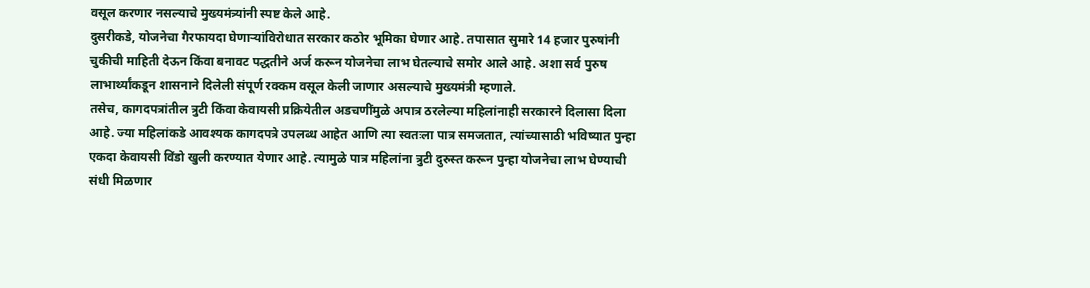वसूल करणार नसल्याचे मुख्यमंत्र्यांनी स्पष्ट केले आहे.
दुसरीकडे, योजनेचा गैरफायदा घेणाऱ्यांविरोधात सरकार कठोर भूमिका घेणार आहे. तपासात सुमारे 14 हजार पुरुषांनी चुकीची माहिती देऊन किंवा बनावट पद्धतीने अर्ज करून योजनेचा लाभ घेतल्याचे समोर आले आहे. अशा सर्व पुरुष लाभार्थ्यांकडून शासनाने दिलेली संपूर्ण रक्कम वसूल केली जाणार असल्याचे मुख्यमंत्री म्हणाले.
तसेच, कागदपत्रांतील त्रुटी किंवा केवायसी प्रक्रियेतील अडचणींमुळे अपात्र ठरलेल्या महिलांनाही सरकारने दिलासा दिला आहे. ज्या महिलांकडे आवश्यक कागदपत्रे उपलब्ध आहेत आणि त्या स्वतःला पात्र समजतात, त्यांच्यासाठी भविष्यात पुन्हा एकदा केवायसी विंडो खुली करण्यात येणार आहे. त्यामुळे पात्र महिलांना त्रुटी दुरुस्त करून पुन्हा योजनेचा लाभ घेण्याची संधी मिळणार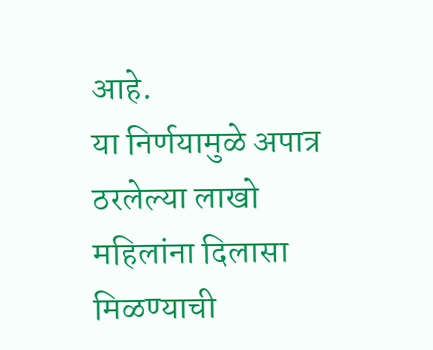आहे.
या निर्णयामुळे अपात्र ठरलेल्या लाखो महिलांना दिलासा मिळण्याची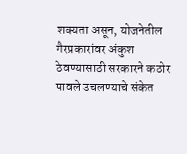शक्यता असून, योजनेतील गैरप्रकारांवर अंकुश ठेवण्यासाठी सरकारने कठोर पावले उचलण्याचे संकेत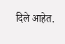दिले आहेत.